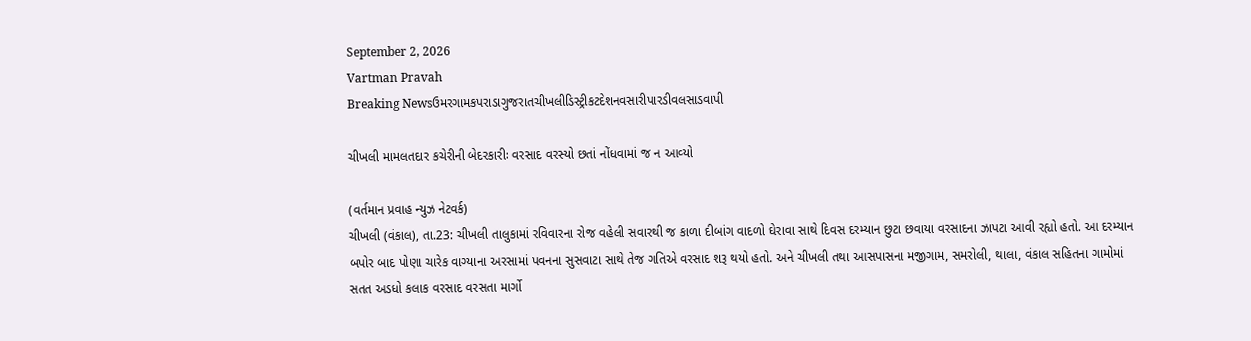September 2, 2026
Vartman Pravah
Breaking Newsઉમરગામકપરાડાગુજરાતચીખલીડિસ્ટ્રીકટદેશનવસારીપારડીવલસાડવાપી

ચીખલી મામલતદાર કચેરીની બેદરકારીઃ વરસાદ વરસ્‍યો છતાં નોંધવામાં જ ન આવ્‍યો

(વર્તમાન પ્રવાહ ન્‍યુઝ નેટવર્ક)
ચીખલી (વંકાલ), તા.23: ચીખલી તાલુકામાં રવિવારના રોજ વહેલી સવારથી જ કાળા દીબાંગ વાદળો ઘેરાવા સાથે દિવસ દરમ્‍યાન છુટા છવાયા વરસાદના ઝાપટા આવી રહ્યો હતો. આ દરમ્‍યાન બપોર બાદ પોણા ચારેક વાગ્‍યાના અરસામાં પવનના સુસવાટા સાથે તેજ ગતિએ વરસાદ શરૂ થયો હતો. અને ચીખલી તથા આસપાસના મજીગામ, સમરોલી, થાલા, વંકાલ સહિતના ગામોમાં સતત અડધો કલાક વરસાદ વરસતા માર્ગો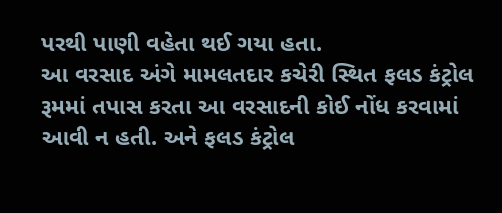પરથી પાણી વહેતા થઈ ગયા હતા.
આ વરસાદ અંગે મામલતદાર કચેરી સ્‍થિત ફલડ કંટ્રોલ રૂમમાં તપાસ કરતા આ વરસાદની કોઈ નોંધ કરવામાં આવી ન હતી. અને ફલડ કંટ્રોલ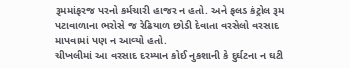રૂમમાંફરજ પરનો કર્મચારી હાજર ન હતો. અને ફલડ કંટ્રોલ રૂમ પટાવાળાના ભરોસે જ રેઢિયાળ છોડી દેવાતા વરસેલો વરસાદ માપવામાં પણ ન આવ્‍યો હતો.
ચીખલીમાં આ વરસાદ દરમ્‍યાન કોઈ નુકશાની કે દુર્ઘટના ન ઘટી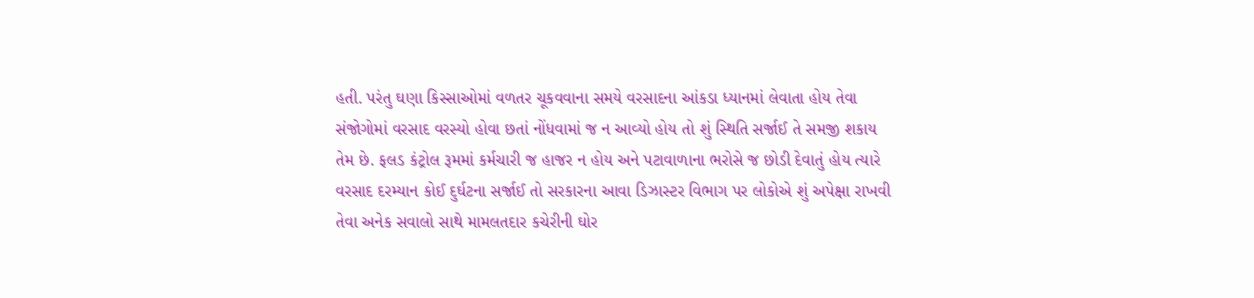હતી. પરંતુ ઘણા કિસ્‍સાઓમાં વળતર ચૂકવવાના સમયે વરસાદના આંકડા ધ્‍યાનમાં લેવાતા હોય તેવા સંજોગોમાં વરસાદ વરસ્‍યો હોવા છતાં નોંધવામાં જ ન આવ્‍યો હોય તો શું સ્‍થિતિ સર્જાઈ તે સમજી શકાય તેમ છે. ફલડ કંટ્રોલ રૂમમાં કર્મચારી જ હાજર ન હોય અને પટાવાળાના ભરોસે જ છોડી દેવાતું હોય ત્‍યારે વરસાદ દરમ્‍યાન કોઈ દુર્ઘટના સર્જાઈ તો સરકારના આવા ડિઝાસ્‍ટર વિભાગ પર લોકોએ શું અપેક્ષા રાખવી તેવા અનેક સવાલો સાથે મામલતદાર કચેરીની ઘોર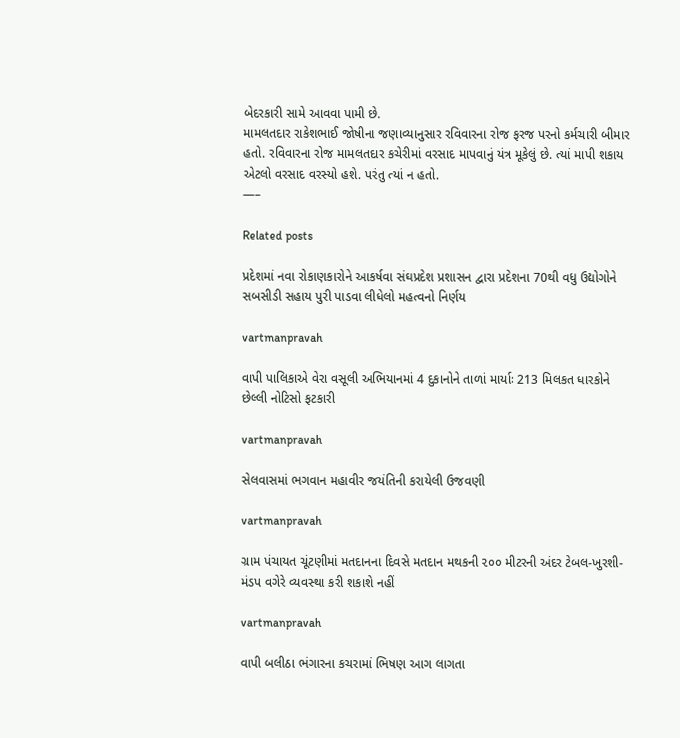બેદરકારી સામે આવવા પામી છે.
મામલતદાર રાકેશભાઈ જોષીના જણાવ્‍યાનુસાર રવિવારના રોજ ફરજ પરનો કર્મચારી બીમાર હતો. રવિવારના રોજ મામલતદાર કચેરીમાં વરસાદ માપવાનું યંત્ર મૂકેલું છે. ત્‍યાં માપી શકાય એટલો વરસાદ વરસ્‍યો હશે. પરંતુ ત્‍યાં ન હતો.
—–

Related posts

પ્રદેશમાં નવા રોકાણકારોને આકર્ષવા સંઘપ્રદેશ પ્રશાસન દ્વારા પ્રદેશના 70થી વધુ ઉદ્યોગોને સબસીડી સહાય પુરી પાડવા લીધેલો મહત્‍વનો નિર્ણય

vartmanpravah

વાપી પાલિકાએ વેરા વસૂલી અભિયાનમાં 4 દુકાનોને તાળાં માર્યાઃ 213 મિલકત ધારકોને છેલ્લી નોટિસો ફટકારી

vartmanpravah

સેલવાસમાં ભગવાન મહાવીર જયંતિની કરાયેલી ઉજવણી

vartmanpravah

ગ્રામ પંચાયત ચૂંટણીમાં મતદાનના દિવસે મતદાન મથકની ૨૦૦ મીટરની અંદર ટેબલ-ખુરશી-મંડપ વગેરે વ્‍યવસ્‍થા કરી શકાશે નહીં

vartmanpravah

વાપી બલીઠા ભંગારના કચરામાં ભિષણ આગ લાગતા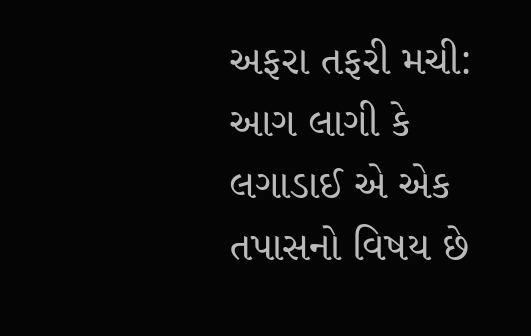અફરા તફરી મચી: આગ લાગી કે લગાડાઈ એ એક તપાસનો વિષય છે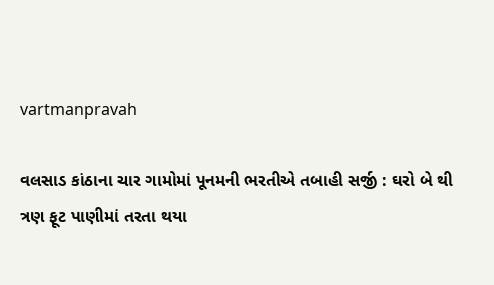vartmanpravah

વલસાડ કાંઠાના ચાર ગામોમાં પૂનમની ભરતીએ તબાહી સર્જી : ઘરો બે થી ત્રણ ફૂટ પાણીમાં તરતા થયા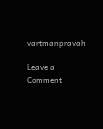vartmanpravah

Leave a Comment